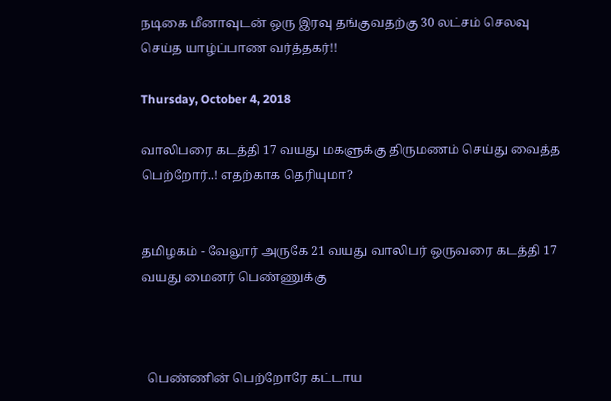நடிகை மீனாவுடன் ஒரு இரவு தங்குவதற்கு 30 லட்சம் செலவு செய்த யாழ்ப்பாண வர்த்தகர்!!

Thursday, October 4, 2018

வாலிபரை கடத்தி 17 வயது மகளுக்கு திருமணம் செய்து வைத்த பெற்றோர்..! எதற்காக தெரியுமா?


தமிழகம் - வேலூர் அருகே 21 வயது வாலிபர் ஒருவரை கடத்தி 17 வயது மைனர் பெண்ணுக்கு



  பெண்ணின் பெற்றோரே கட்டாய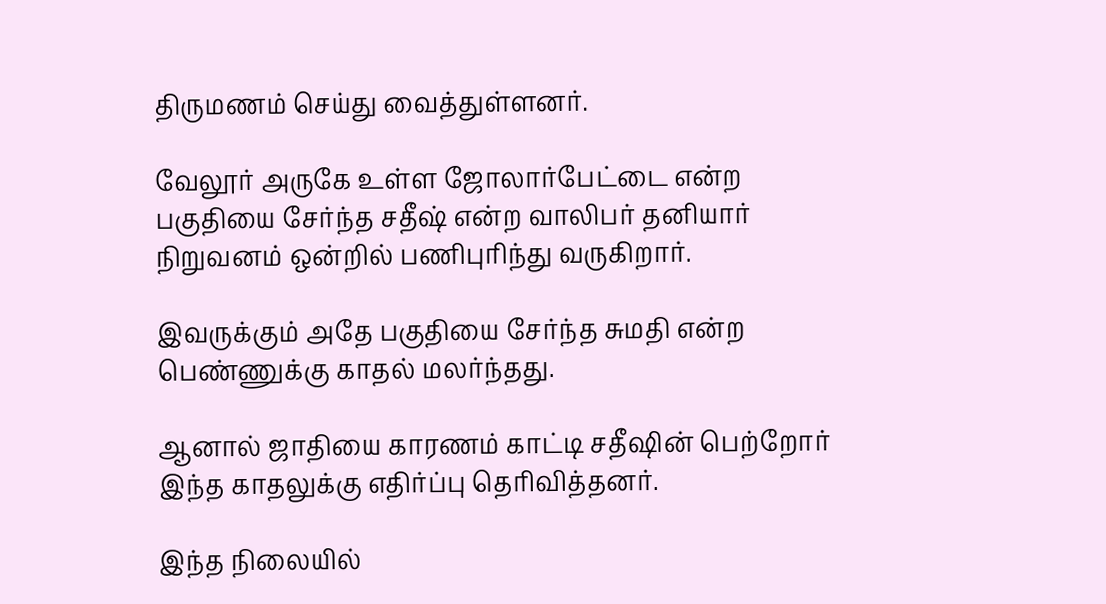திருமணம் செய்து வைத்துள்ளனர்.

வேலூர் அருகே உள்ள ஜோலார்பேட்டை என்ற பகுதியை சேர்ந்த சதீஷ் என்ற வாலிபர் தனியார் நிறுவனம் ஒன்றில் பணிபுரிந்து வருகிறார்.

இவருக்கும் அதே பகுதியை சேர்ந்த சுமதி என்ற பெண்ணுக்கு காதல் மலர்ந்தது.

ஆனால் ஜாதியை காரணம் காட்டி சதீஷின் பெற்றோர் இந்த காதலுக்கு எதிர்ப்பு தெரிவித்தனர்.

இந்த நிலையில்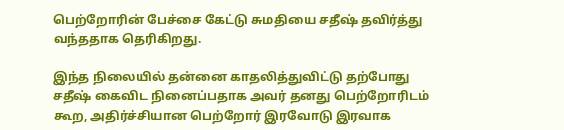பெற்றோரின் பேச்சை கேட்டு சுமதியை சதீஷ் தவிர்த்து வந்ததாக தெரிகிறது.

இந்த நிலையில் தன்னை காதலித்துவிட்டு தற்போது சதீஷ் கைவிட நினைப்பதாக அவர் தனது பெற்றோரிடம் கூற, அதிர்ச்சியான பெற்றோர் இரவோடு இரவாக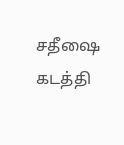சதீஷை கடத்தி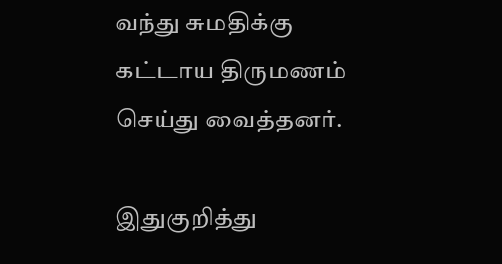வந்து சுமதிக்கு கட்டாய திருமணம் செய்து வைத்தனர்.

இதுகுறித்து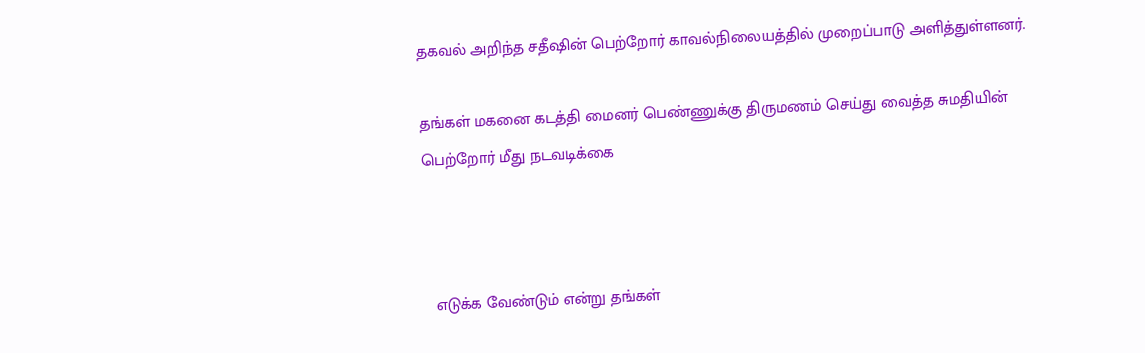தகவல் அறிந்த சதீஷின் பெற்றோர் காவல்நிலையத்தில் முறைப்பாடு அளித்துள்ளனர்.

தங்கள் மகனை கடத்தி மைனர் பெண்ணுக்கு திருமணம் செய்து வைத்த சுமதியின் பெற்றோர் மீது நடவடிக்கை



  எடுக்க வேண்டும் என்று தங்கள்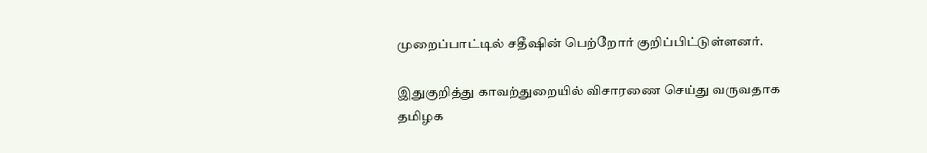முறைப்பாட்டில் சதீஷின் பெற்றோர் குறிப்பிட்டுள்ளனர்.

இதுகுறித்து காவற்துறையில் விசாரணை செய்து வருவதாக தமிழக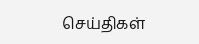செய்திகள்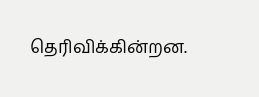தெரிவிக்கின்றன.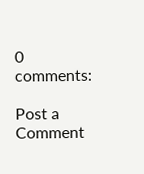0 comments:

Post a Comment